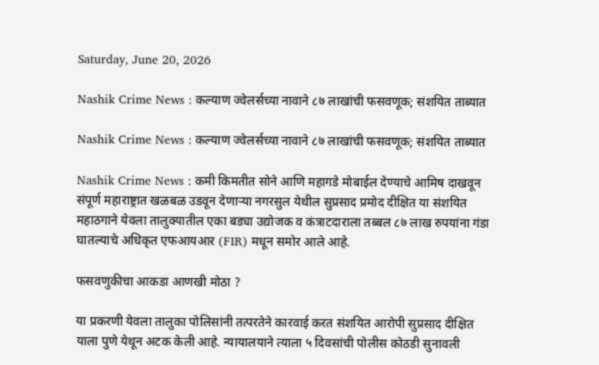Saturday, June 20, 2026

Nashik Crime News : कल्याण ज्वेलर्सच्या नावाने ८७ लाखांची फसवणूक; संशयित ताब्यात

Nashik Crime News : कल्याण ज्वेलर्सच्या नावाने ८७ लाखांची फसवणूक; संशयित ताब्यात

Nashik Crime News : कमी किमतीत सोने आणि महागडे मोबाईल देण्याचे आमिष दाखवून संपूर्ण महाराष्ट्रात खळबळ उडवून देणाऱ्या नगरसुल येथील सुप्रसाद प्रमोद दीक्षित या संशयित महाठगाने येवला तालुक्यातील एका बड्या उद्योजक व कंत्राटदाराला तब्बल ८७ लाख रुपयांना गंडा घातल्याचे अधिकृत एफआयआर (FIR) मधून समोर आले आहे.

फसवणुकीचा आकडा आणखी मोठा ?

या प्रकरणी येवला तालुका पोलिसांनी तत्परतेने कारवाई करत संशयित आरोपी सुप्रसाद दीक्षित याला पुणे येथून अटक केली आहे. न्यायालयाने त्याला ५ दिवसांची पोलीस कोठडी सुनावली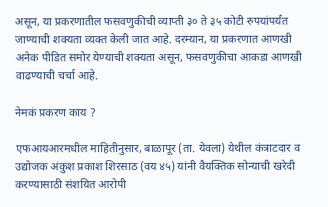असून, या प्रकरणातील फसवणुकीची व्याप्ती ३० ते ३५ कोटी रुपयांपर्यंत जाण्याची शक्यता व्यक्त केली जात आहे. दरम्यान, या प्रकरणात आणखी अनेक पीडित समोर येण्याची शक्यता असून, फसवणुकीचा आकडा आणखी वाढण्याची चर्चा आहे.

नेमकं प्रकरण काय ?

एफआयआरमधील माहितीनुसार, बाळापूर (ता. येवला) येथील कंत्राटदार व उद्योजक अंकुश प्रकाश शिरसाठ (वय ४५) यांनी वैयक्तिक सोन्याची खरेदी करण्यासाठी संशयित आरोपी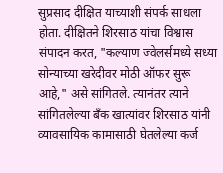सुप्रसाद दीक्षित याच्याशी संपर्क साधला होता. दीक्षितने शिरसाठ यांचा विश्वास संपादन करत, "कल्याण ज्वेलर्समध्ये सध्या सोन्याच्या खरेदीवर मोठी ऑफर सुरू आहे," असे सांगितले. त्यानंतर त्याने सांगितलेल्या बँक खात्यांवर शिरसाठ यांनी व्यावसायिक कामासाठी घेतलेल्या कर्ज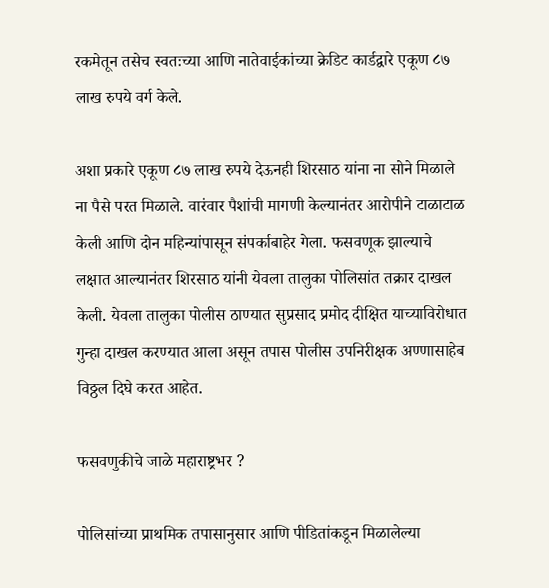रकमेतून तसेच स्वतःच्या आणि नातेवाईकांच्या क्रेडिट कार्डद्वारे एकूण ८७ लाख रुपये वर्ग केले.

अशा प्रकारे एकूण ८७ लाख रुपये देऊनही शिरसाठ यांना ना सोने मिळाले ना पैसे परत मिळाले. वारंवार पैशांची मागणी केल्यानंतर आरोपीने टाळाटाळ केली आणि दोन महिन्यांपासून संपर्काबाहेर गेला. फसवणूक झाल्याचे लक्षात आल्यानंतर शिरसाठ यांनी येवला तालुका पोलिसांत तक्रार दाखल केली. येवला तालुका पोलीस ठाण्यात सुप्रसाद प्रमोद दीक्षित याच्याविरोधात गुन्हा दाखल करण्यात आला असून तपास पोलीस उपनिरीक्षक अण्णासाहेब विठ्ठल दिघे करत आहेत.

फसवणुकीचे जाळे महाराष्ट्रभर ?

पोलिसांच्या प्राथमिक तपासानुसार आणि पीडितांकडून मिळालेल्या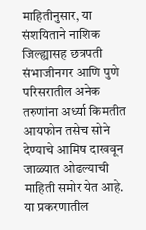माहितीनुसार, या संशयिताने नाशिक जिल्ह्यासह छत्रपती संभाजीनगर आणि पुणे परिसरातील अनेक तरुणांना अर्ध्या किमतीत आयफोन तसेच सोने देण्याचे आमिष दाखवून जाळ्यात ओढल्याची माहिती समोर येत आहे. या प्रकरणातील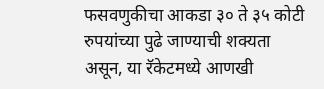फसवणुकीचा आकडा ३० ते ३५ कोटी रुपयांच्या पुढे जाण्याची शक्यता असून, या रॅकेटमध्ये आणखी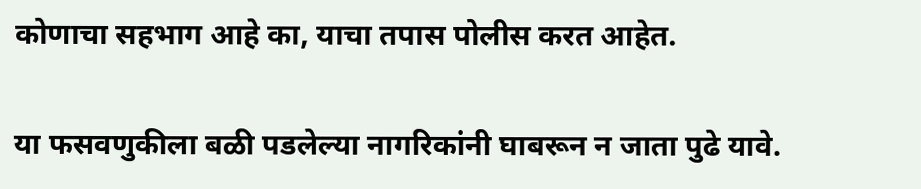कोणाचा सहभाग आहे का, याचा तपास पोलीस करत आहेत.

या फसवणुकीला बळी पडलेल्या नागरिकांनी घाबरून न जाता पुढे यावे.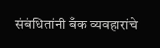संबंधितांनी बँक व्यवहारांचे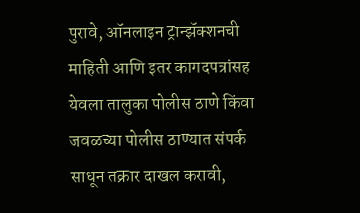पुरावे, ऑनलाइन ट्रान्झॅक्शनची माहिती आणि इतर कागदपत्रांसह येवला तालुका पोलीस ठाणे किंवा जवळच्या पोलीस ठाण्यात संपर्क साधून तक्रार दाखल करावी,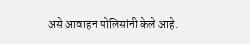असे आवाहन पोलिसांनी केले आहे.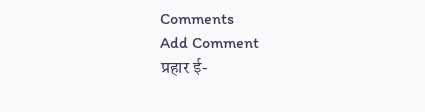Comments
Add Comment
प्रहार ई-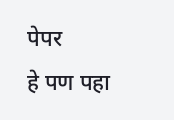पेपर
हे पण पहा